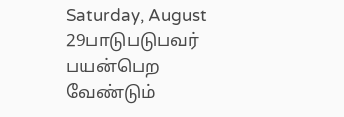Saturday, August 29பாடுபடுபவர் பயன்பெற வேண்டும்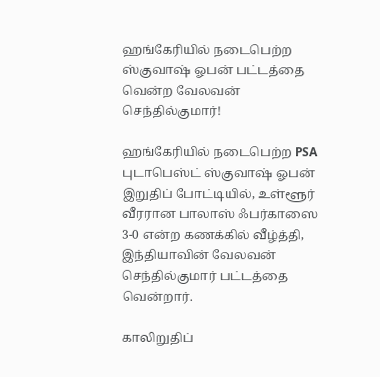ஹங்கேரியில் நடைபெற்ற ஸ்குவாஷ் ஓபன் பட்டத்தை வென்ற வேலவன் செந்தில்குமார்!

ஹங்கேரியில் நடைபெற்ற PSA புடாபெஸ்ட் ஸ்குவாஷ் ஓபன் இறுதிப் போட்டியில், உள்ளூர் வீரரான பாலாஸ் ஃபர்காஸை 3-0 என்ற கணக்கில் வீழ்த்தி, இந்தியாவின் வேலவன் செந்தில்குமார் பட்டத்தை வென்றார்.

காலிறுதிப்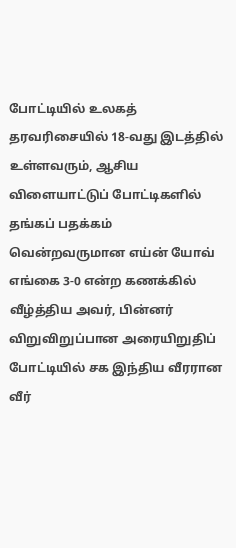போட்டியில் உலகத் தரவரிசையில் 18-வது இடத்தில் உள்ளவரும், ஆசிய விளையாட்டுப் போட்டிகளில் தங்கப் பதக்கம் வென்றவருமான எய்ன் யோவ் எங்கை 3-0 என்ற கணக்கில் வீழ்த்திய அவர், பின்னர் விறுவிறுப்பான அரையிறுதிப் போட்டியில் சக இந்திய வீரரான வீர்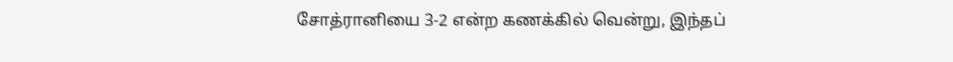சோத்ரானியை 3-2 என்ற கணக்கில் வென்று, இந்தப்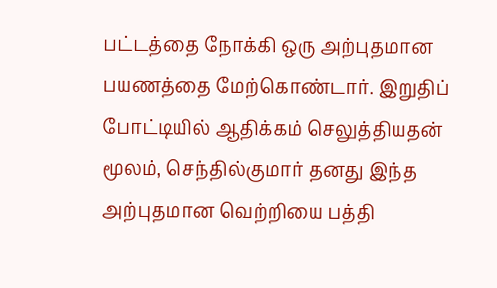பட்டத்தை நோக்கி ஒரு அற்புதமான பயணத்தை மேற்கொண்டார். இறுதிப் போட்டியில் ஆதிக்கம் செலுத்தியதன் மூலம், செந்தில்குமார் தனது இந்த அற்புதமான வெற்றியை பத்தி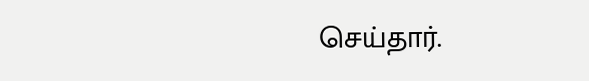செய்தார்.